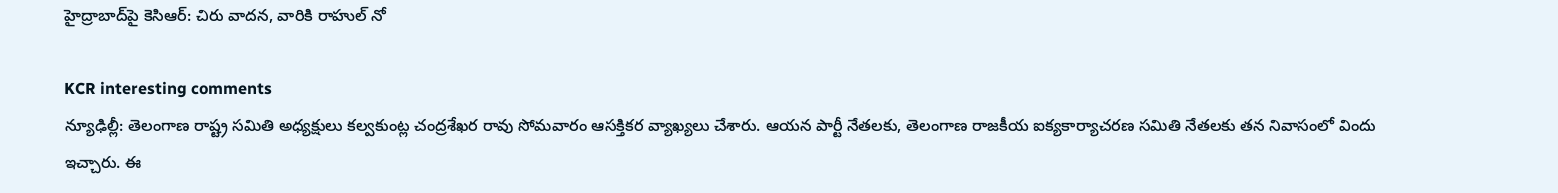హైద్రాబాద్‌పై కెసిఆర్: చిరు వాదన, వారికి రాహుల్ నో

KCR interesting comments
న్యూఢిల్లీ: తెలంగాణ రాష్ట్ర సమితి అధ్యక్షులు కల్వకుంట్ల చంద్రశేఖర రావు సోమవారం ఆసక్తికర వ్యాఖ్యలు చేశారు. ఆయన పార్టీ నేతలకు, తెలంగాణ రాజకీయ ఐక్యకార్యాచరణ సమితి నేతలకు తన నివాసంలో విందు ఇచ్చారు. ఈ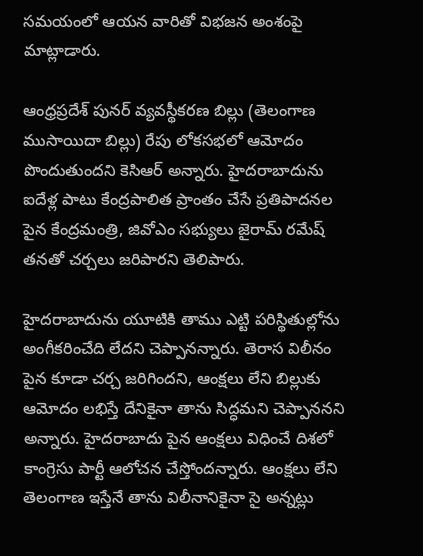సమయంలో ఆయన వారితో విభజన అంశంపై మాట్లాడారు.

ఆంధ్రప్రదేశ్ పునర్ వ్యవస్థీకరణ బిల్లు (తెలంగాణ ముసాయిదా బిల్లు) రేపు లోకసభలో ఆమోదం పొందుతుందని కెసిఆర్ అన్నారు. హైదరాబాదును ఐదేళ్ల పాటు కేంద్రపాలిత ప్రాంతం చేసే ప్రతిపాదనల పైన కేంద్రమంత్రి, జివోఎం సభ్యులు జైరామ్ రమేష్ తనతో చర్చలు జరిపారని తెలిపారు.

హైదరాబాదును యూటికి తాము ఎట్టి పరిస్థితుల్లోను అంగీకరించేది లేదని చెప్పానన్నారు. తెరాస విలీనం పైన కూడా చర్చ జరిగిందని, ఆంక్షలు లేని బిల్లుకు ఆమోదం లభిస్తే దేనికైనా తాను సిద్ధమని చెప్పాననని అన్నారు. హైదరాబాదు పైన ఆంక్షలు విధించే దిశలో కాంగ్రెసు పార్టీ ఆలోచన చేస్తోందన్నారు. ఆంక్షలు లేని తెలంగాణ ఇస్తేనే తాను విలీనానికైనా సై అన్నట్లు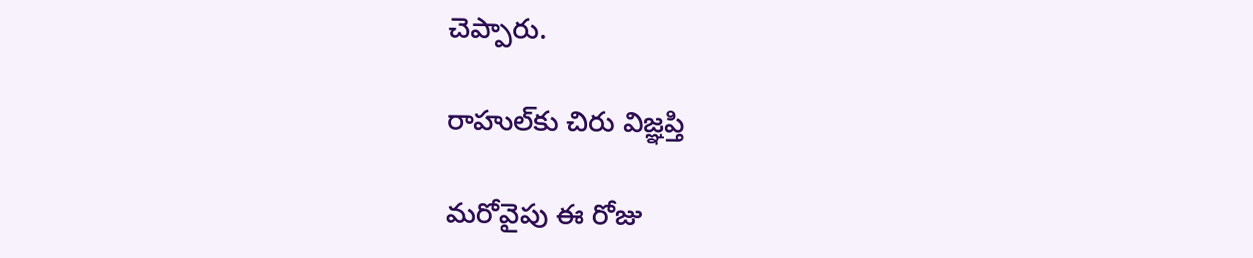చెప్పారు.

రాహుల్‌కు చిరు విజ్ఞప్తి

మరోవైపు ఈ రోజు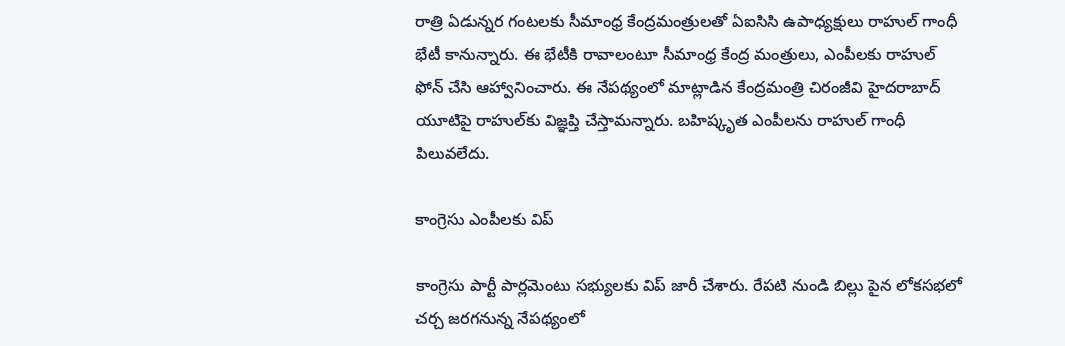రాత్రి ఏడున్నర గంటలకు సీమాంధ్ర కేంద్రమంత్రులతో ఏఐసిసి ఉపాధ్యక్షులు రాహుల్ గాంధీ భేటీ కానున్నారు. ఈ భేటీకి రావాలంటూ సీమాంధ్ర కేంద్ర మంత్రులు, ఎంపీలకు రాహుల్ ఫోన్ చేసి ఆహ్వానించారు. ఈ నేపథ్యంలో మాట్లాడిన కేంద్రమంత్రి చిరంజీవి హైదరాబాద్ యూటిపై రాహుల్‌కు విజ్ఞప్తి చేస్తామన్నారు. బహిష్కృత ఎంపీలను రాహుల్ గాంధీ పిలువలేదు.

కాంగ్రెసు ఎంపీలకు విప్

కాంగ్రెసు పార్టీ పార్లమెంటు సభ్యులకు విప్ జారీ చేశారు. రేపటి నుండి బిల్లు పైన లోకసభలో చర్చ జరగనున్న నేపథ్యంలో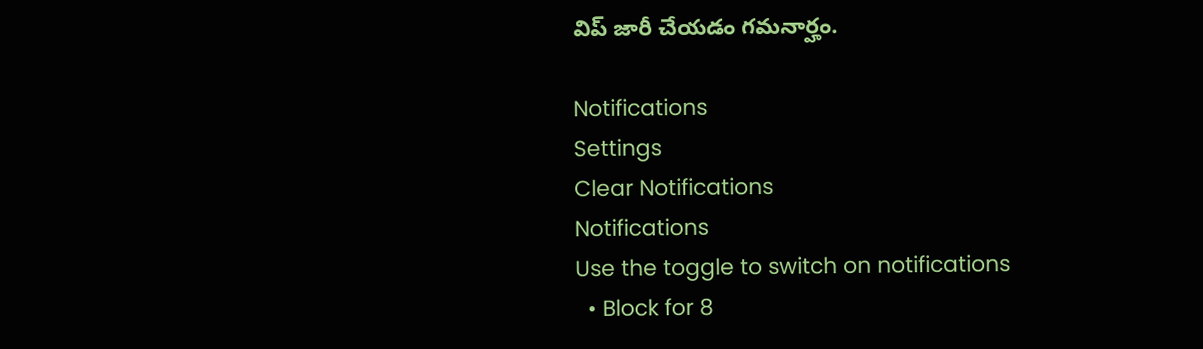విప్ జారీ చేయడం గమనార్హం.

Notifications
Settings
Clear Notifications
Notifications
Use the toggle to switch on notifications
  • Block for 8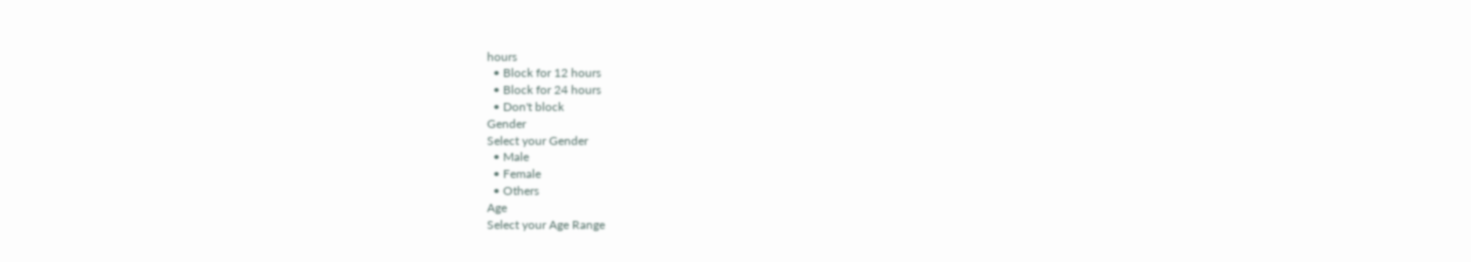hours
  • Block for 12 hours
  • Block for 24 hours
  • Don't block
Gender
Select your Gender
  • Male
  • Female
  • Others
Age
Select your Age Range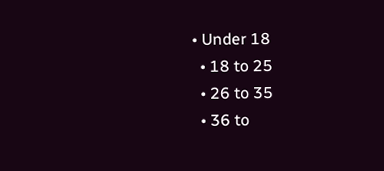• Under 18
  • 18 to 25
  • 26 to 35
  • 36 to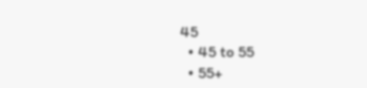45
  • 45 to 55
  • 55+